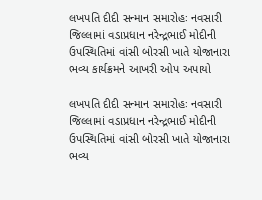લખપતિ દીદી સન્માન સમારોહઃ નવસારી જિલ્લામાં વડાપ્રધાન નરેન્દ્રભાઈ મોદીની ઉપસ્થિતિમાં વાંસી બોરસી ખાતે યોજાનારા ભવ્ય કાર્યક્રમને આખરી ઓપ અપાયો

લખપતિ દીદી સન્માન સમારોહઃ નવસારી જિલ્લામાં વડાપ્રધાન નરેન્દ્રભાઈ મોદીની ઉપસ્થિતિમાં વાંસી બોરસી ખાતે યોજાનારા ભવ્ય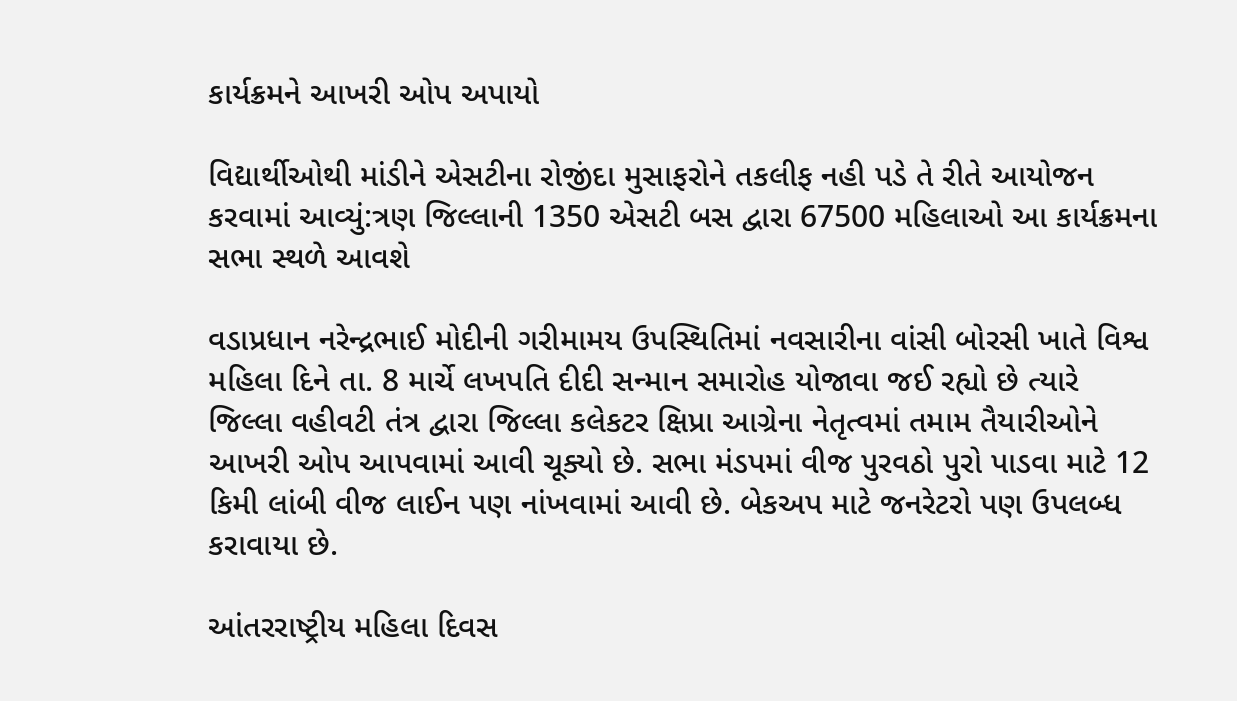કાર્યક્રમને આખરી ઓપ અપાયો

વિદ્યાર્થીઓથી માંડીને એસટીના રોજીંદા મુસાફરોને તકલીફ નહી પડે તે રીતે આયોજન કરવામાં આવ્યું:ત્રણ જિલ્લાની 1350 એસટી બસ દ્વારા 67500 મહિલાઓ આ કાર્યક્રમના સભા સ્થળે આવશે

વડાપ્રધાન નરેન્દ્રભાઈ મોદીની ગરીમામય ઉપસ્થિતિમાં નવસારીના વાંસી બોરસી ખાતે વિશ્વ મહિલા દિને તા. 8 માર્ચે લખપતિ દીદી સન્માન સમારોહ યોજાવા જઈ રહ્યો છે ત્યારે જિલ્લા વહીવટી તંત્ર દ્વારા જિલ્લા કલેકટર ક્ષિપ્રા આગ્રેના નેતૃત્વમાં તમામ તૈયારીઓને આખરી ઓપ આપવામાં આવી ચૂક્યો છે. સભા મંડપમાં વીજ પુરવઠો પુરો પાડવા માટે 12 કિમી લાંબી વીજ લાઈન પણ નાંખવામાં આવી છે. બેકઅપ માટે જનરેટરો પણ ઉપલબ્ધ કરાવાયા છે.

આંતરરાષ્ટ્રીય મહિલા દિવસ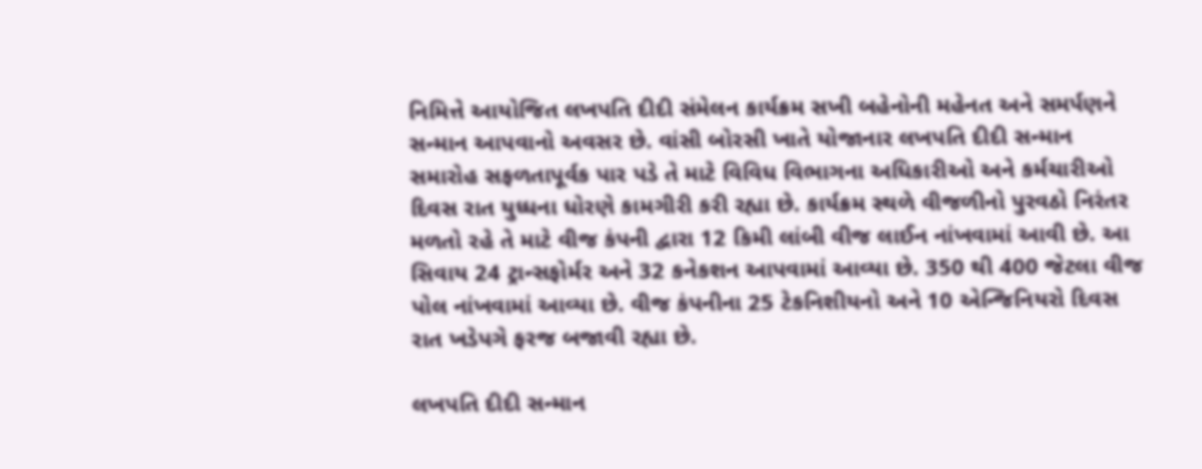નિમિત્તે આયોજિત લખપતિ દીદી સંમેલન કાર્યક્રમ સખી બહેનોની મહેનત અને સમર્પણને સન્માન આપવાનો અવસર છે. વાંસી બોરસી ખાતે યોજાનાર લખપતિ દીદી સન્માન સમારોહ સફળતાપૂર્વક પાર પડે તે માટે વિવિધ વિભાગના અધિકારીઓ અને કર્મચારીઓ દિવસ રાત યુધ્ધના ધોરણે કામગીરી કરી રહ્યા છે. કાર્યક્રમ સ્થળે વીજળીનો પુરવઠો નિરંતર મળતો રહે તે માટે વીજ કંપની દ્વારા 12 કિમી લાંબી વીજ લાઈન નાંખવામાં આવી છે. આ સિવાય 24 ટ્રાન્સફોર્મર અને 32 કનેકશન આપવામાં આવ્યા છે. 350 થી 400 જેટલા વીજ પોલ નાંખવામાં આવ્યા છે. વીજ કંપનીના 25 ટેકનિશીયનો અને 10 એન્જિનિયરો દિવસ રાત ખડેપગે ફરજ બજાવી રહ્યા છે.

લખપતિ દીદી સન્માન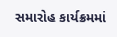સમારોહ કાર્યક્રમમાં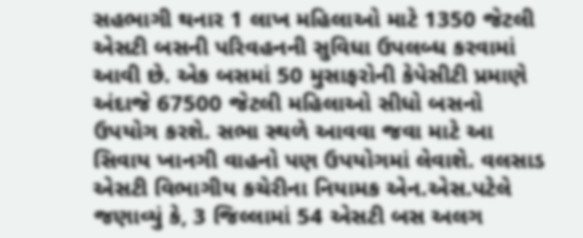સહભાગી થનાર 1 લાખ મહિલાઓ માટે 1350 જેટલી એસટી બસની પરિવહનની સુવિધા ઉપલબ્ધ કરવામાં આવી છે. એક બસમાં 50 મુસાફરોની કેપેસીટી પ્રમાણે અંદાજે 67500 જેટલી મહિલાઓ સીધો બસનો ઉપયોગ કરશે. સભા સ્થળે આવવા જવા માટે આ સિવાય ખાનગી વાહનો પણ ઉપયોગમાં લેવાશે. વલસાડ એસટી વિભાગીય કચેરીના નિયામક એન.એસ.પટેલે જણાવ્યું કે, 3 જિલ્લામાં 54 એસટી બસ અલગ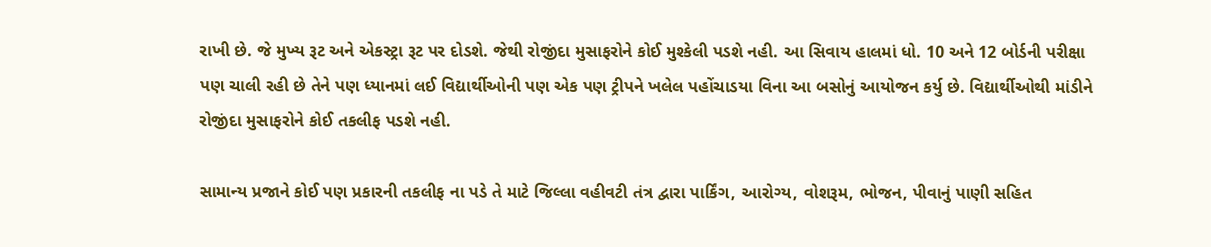રાખી છે. જે મુખ્ય રૂટ અને એકસ્ટ્રા રૂટ પર દોડશે. જેથી રોજીંદા મુસાફરોને કોઈ મુશ્કેલી પડશે નહી. આ સિવાય હાલમાં ધો. 10 અને 12 બોર્ડની પરીક્ષા પણ ચાલી રહી છે તેને પણ ધ્યાનમાં લઈ વિદ્યાર્થીઓની પણ એક પણ ટ્રીપને ખલેલ પહોંચાડયા વિના આ બસોનું આયોજન કર્યુ છે. વિદ્યાર્થીઓથી માંડીને રોજીંદા મુસાફરોને કોઈ તકલીફ પડશે નહી.

સામાન્ય પ્રજાને કોઈ પણ પ્રકારની તકલીફ ના પડે તે માટે જિલ્લા વહીવટી તંત્ર દ્વારા પાર્કિંગ, આરોગ્ય, વોશરૂમ, ભોજન, પીવાનું પાણી સહિત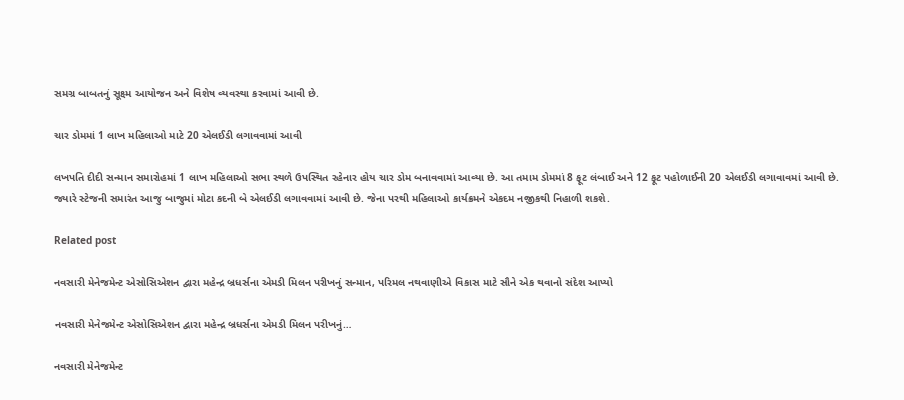સમગ્ર બાબતનું સૂક્ષ્મ આયોજન અને વિશેષ વ્યવસ્થા કરવામાં આવી છે.

ચાર ડોમમાં 1 લાખ મહિલાઓ માટે 20 એલઈડી લગાવવામાં આવી

લખપતિ દીદી સન્માન સમારોહમાં 1 લાખ મહિલાઓ સભા સ્થળે ઉપસ્થિત રહેનાર હોય ચાર ડોમ બનાવવામાં આવ્યા છે. આ તમામ ડોમમાં 8 ફૂટ લંબાઈ અને 12 ફૂટ પહોળાઈની 20 એલઈડી લગાવાવમાં આવી છે. જ્યારે સ્ટેજની સમારંત આજુ બાજુમાં મોટા કદની બે એલઈડી લગાવવામાં આવી છે. જેના પરથી મહિલાઓ કાર્યક્રમને એકદમ નજીકથી નિહાળી શકશે.

Related post

નવસારી મેનેજમેન્ટ એસોસિએશન દ્વારા મહેન્દ્ર બ્રધર્સના એમડી મિલન પરીખનું સન્માન, પરિમલ નથવાણીએ વિકાસ માટે સૌને એક થવાનો સંદેશ આપ્યો

નવસારી મેનેજમેન્ટ એસોસિએશન દ્વારા મહેન્દ્ર બ્રધર્સના એમડી મિલન પરીખનું…

નવસારી મેનેજમેન્ટ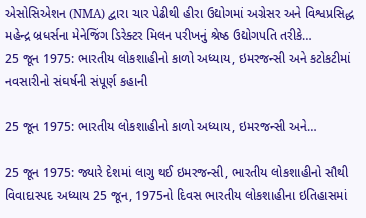એસોસિએશન (NMA) દ્વારા ચાર પેઢીથી હીરા ઉદ્યોગમાં અગ્રેસર અને વિશ્વપ્રસિદ્ધ મહેન્દ્ર બ્રધર્સના મેનેજિંગ ડિરેક્ટર મિલન પરીખનું શ્રેષ્ઠ ઉદ્યોગપતિ તરીકે…
25 જૂન 1975: ભારતીય લોકશાહીનો કાળો અધ્યાય, ઇમરજન્સી અને કટોકટીમાં નવસારીનો સંઘર્ષની સંપૂર્ણ કહાની

25 જૂન 1975: ભારતીય લોકશાહીનો કાળો અધ્યાય, ઇમરજન્સી અને…

25 જૂન 1975: જ્યારે દેશમાં લાગુ થઈ ઇમરજન્સી, ભારતીય લોકશાહીનો સૌથી વિવાદાસ્પદ અધ્યાય 25 જૂન, 1975નો દિવસ ભારતીય લોકશાહીના ઇતિહાસમાં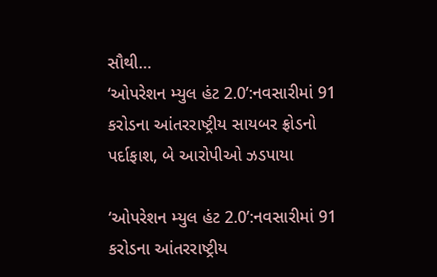સૌથી…
‘ઓપરેશન મ્યુલ હંટ 2.0’:નવસારીમાં 91 કરોડના આંતરરાષ્ટ્રીય સાયબર ફ્રોડનો પર્દાફાશ, બે આરોપીઓ ઝડપાયા

‘ઓપરેશન મ્યુલ હંટ 2.0’:નવસારીમાં 91 કરોડના આંતરરાષ્ટ્રીય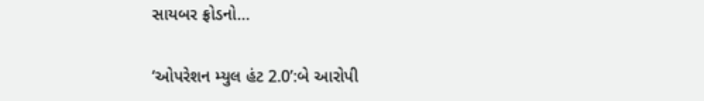સાયબર ફ્રોડનો…

‘ઓપરેશન મ્યુલ હંટ 2.0’:બે આરોપી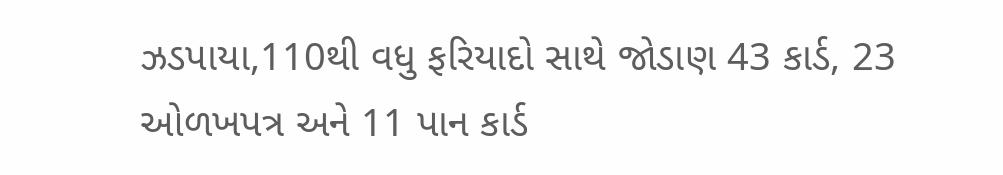ઝડપાયા,110થી વધુ ફરિયાદો સાથે જોડાણ 43 કાર્ડ, 23 ઓળખપત્ર અને 11 પાન કાર્ડ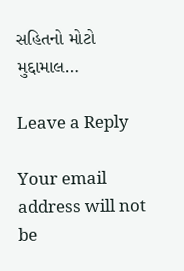સહિતનો મોટો મુદ્દામાલ…

Leave a Reply

Your email address will not be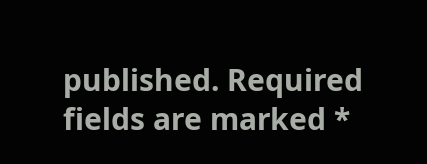published. Required fields are marked *